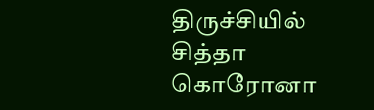திருச்சியில் சித்தா கொரோனா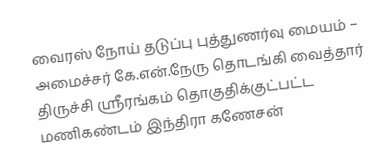வைரஸ் நோய் தடுப்பு புத்துணர்வு மையம் – அமைச்சர் கே.என்.நேரு தொடங்கி வைத்தார்
திருச்சி ஸ்ரீரங்கம் தொகுதிக்குட்பட்ட மணிகண்டம் இந்திரா கணேசன்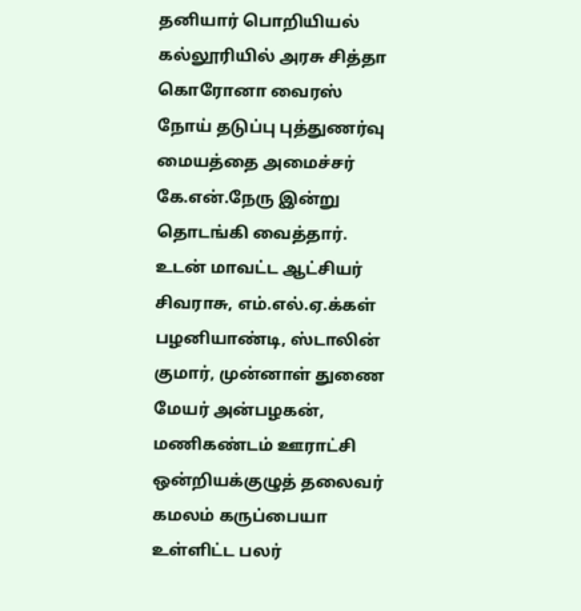தனியார் பொறியியல் கல்லூரியில் அரசு சித்தா கொரோனா வைரஸ் நோய் தடுப்பு புத்துணர்வு மையத்தை அமைச்சர் கே.என்.நேரு இன்று தொடங்கி வைத்தார். உடன் மாவட்ட ஆட்சியர் சிவராசு, எம்.எல்.ஏ.க்கள் பழனியாண்டி, ஸ்டாலின் குமார், முன்னாள் துணை மேயர் அன்பழகன், மணிகண்டம் ஊராட்சி ஒன்றியக்குழுத் தலைவர் கமலம் கருப்பையா உள்ளிட்ட பலர்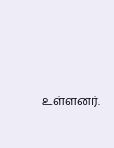உள்ளனர்.